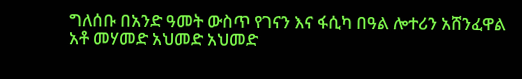ግለሰቡ በአንድ ዓመት ውስጥ የገናን እና ፋሲካ በዓል ሎተሪን አሸንፈዋል
አቶ መሃመድ አህመድ አህመድ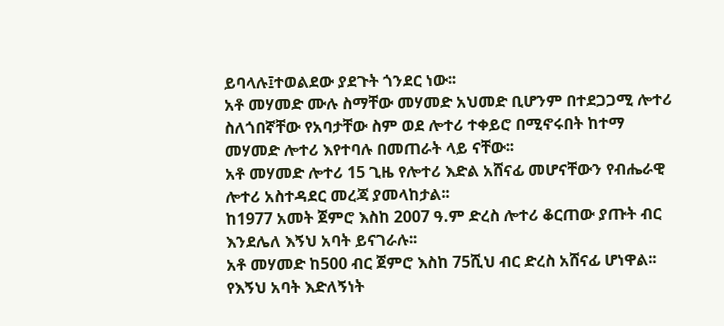ይባላሉ፤ተወልደው ያደጉት ጎንደር ነው፡፡
አቶ መሃመድ ሙሉ ስማቸው መሃመድ አህመድ ቢሆንም በተደጋጋሚ ሎተሪ ስለጎበኛቸው የአባታቸው ስም ወደ ሎተሪ ተቀይሮ በሚኖሩበት ከተማ መሃመድ ሎተሪ እየተባሉ በመጠራት ላይ ናቸው፡፡
አቶ መሃመድ ሎተሪ 15 ጊዜ የሎተሪ እድል አሸናፊ መሆናቸውን የብሔራዊ ሎተሪ አስተዳደር መረጃ ያመላከታል፡፡
ከ1977 አመት ጀምሮ እስከ 2007 ዓ.ም ድረስ ሎተሪ ቆርጠው ያጡት ብር እንደሌለ እኝህ አባት ይናገራሉ፡፡
አቶ መሃመድ ከ500 ብር ጀምሮ እስከ 75ሺህ ብር ድረስ አሸናፊ ሆነዋል፡፡
የእኝህ አባት እድለኝነት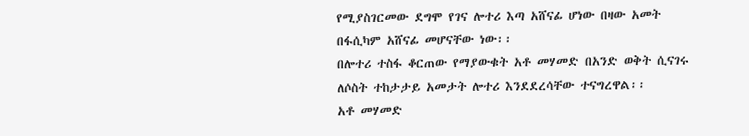የሚያስገርመው ደግሞ የገና ሎተሪ እጣ አሸናፊ ሆነው በዛው አመት በፋሲካም አሸናፊ መሆናቸው ነው፡፡
በሎተሪ ተስፋ ቆርጠው የማያውቁት አቶ መሃመድ በአንድ ወቅት ሲናገሩ ለሶስት ተከታታይ አመታት ሎተሪ እንደደረሳቸው ተናግረዋል፡፡
አቶ መሃመድ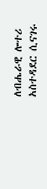ለብሔራዊ ሎተሪ አስተዳደር ሲናገሩ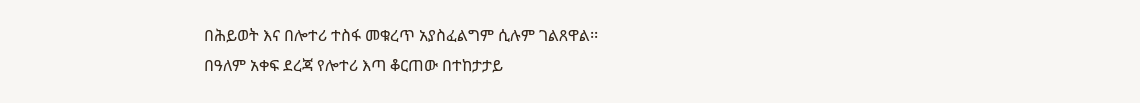በሕይወት እና በሎተሪ ተስፋ መቁረጥ አያስፈልግም ሲሉም ገልጸዋል፡፡
በዓለም አቀፍ ደረጃ የሎተሪ እጣ ቆርጠው በተከታታይ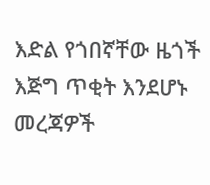እድል የጎበኛቸው ዜጎች እጅግ ጥቂት እንደሆኑ መረጃዎች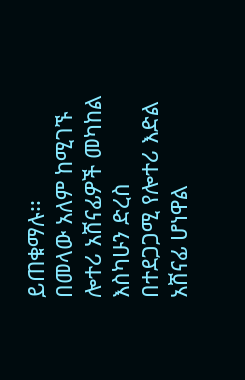ይጠቁማሉ፡፡
በመላው አለም ከሚገኙ ሎተሪ አሸናፊዎች መካከል እስካሁን ድረስ በተደጋጋሚ የሎተሪ እድል አሸናፊ ሆነዋል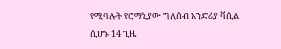የሚባሉት የሮማኒያው ግለሰብ አንድሪያ ቫሲል ሲሆኑ 14 ጊዜ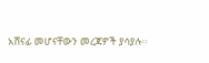አሸናፊ መሆናቸውን መረጃዎች ያሳያሉ፡፡